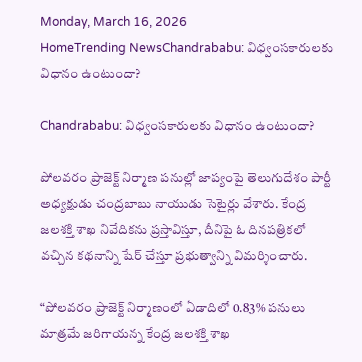Monday, March 16, 2026
HomeTrending NewsChandrababu: విధ్వంసకారులకు విధానం ఉంటుందా?

Chandrababu: విధ్వంసకారులకు విధానం ఉంటుందా?

పోలవరం ప్రాజెక్ట్ నిర్మాణ పనుల్లో జాప్యంపై తెలుగుదేశం పార్టీ అధ్యక్షుడు చంద్రబాబు నాయుడు సెటైర్లు వేశారు. కేంద్ర జలశక్తి శాఖ నివేదికను ప్రస్తావిస్తూ, దీనిపై ఓ దినపత్రికలో వచ్చిన కథనాన్ని షేర్ చేస్తూ ప్రభుత్వాన్ని విమర్శించారు.

“పోలవరం ప్రాజెక్ట్ నిర్మాణంలో ఏడాదిలో 0.83% పనులు మాత్రమే జరిగాయన్న కేంద్ర జలశక్తి శాఖ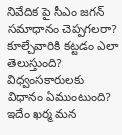నివేదిక పై సీఎం జగన్ సమాధానం చెప్పగలరా? కూల్చేవారికి కట్టడం ఎలా తెలుస్తుంది? విధ్వంసకారులకు విధానం ఏముంటుంది? ఇదేం ఖర్మ మన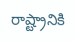రాష్ట్రానికి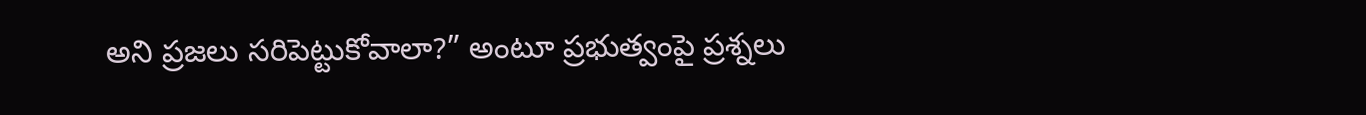అని ప్రజలు సరిపెట్టుకోవాలా?” అంటూ ప్రభుత్వంపై ప్రశ్నలు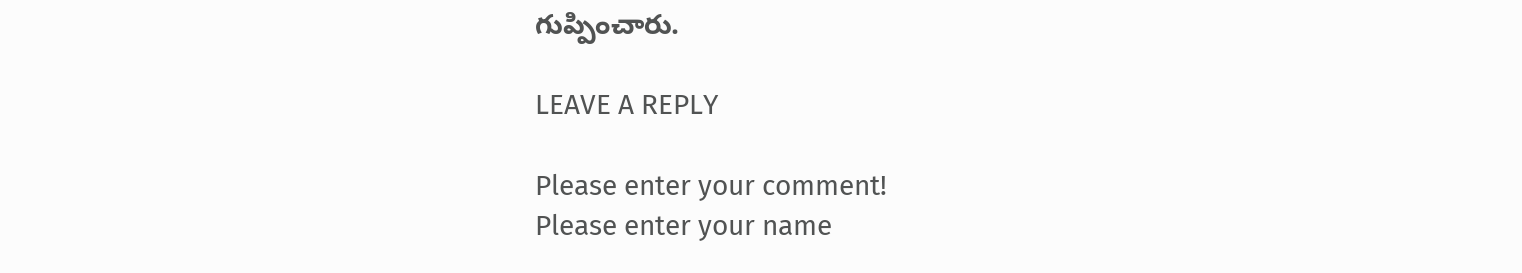గుప్పించారు.

LEAVE A REPLY

Please enter your comment!
Please enter your name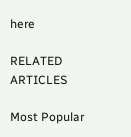here

RELATED ARTICLES

Most Popular